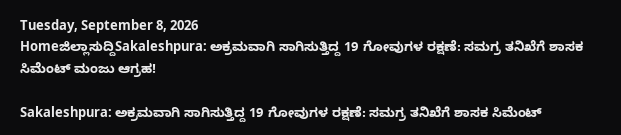Tuesday, September 8, 2026
Homeಜಿಲ್ಲಾಸುದ್ದಿSakaleshpura: ಅಕ್ರಮವಾಗಿ ಸಾಗಿಸುತ್ತಿದ್ದ 19 ಗೋವುಗಳ ರಕ್ಷಣೆ: ಸಮಗ್ರ ತನಿಖೆಗೆ ಶಾಸಕ ಸಿಮೆಂಟ್ ಮಂಜು ಆಗ್ರಹ!

Sakaleshpura: ಅಕ್ರಮವಾಗಿ ಸಾಗಿಸುತ್ತಿದ್ದ 19 ಗೋವುಗಳ ರಕ್ಷಣೆ: ಸಮಗ್ರ ತನಿಖೆಗೆ ಶಾಸಕ ಸಿಮೆಂಟ್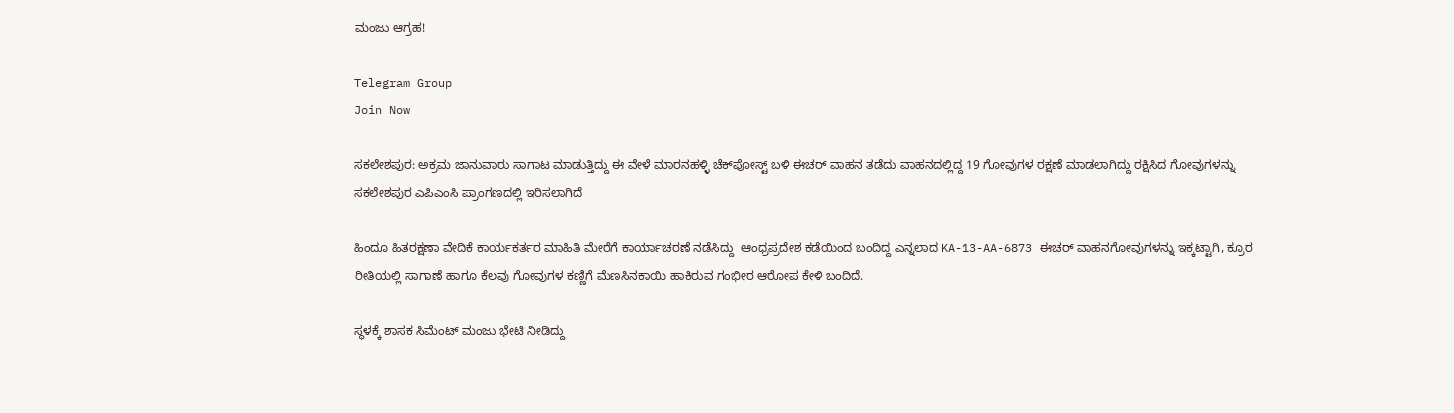ಮಂಜು ಆಗ್ರಹ!

Telegram Group
Join Now

ಸಕಲೇಶಪುರ: ಅಕ್ರಮ ಜಾನುವಾರು ಸಾಗಾಟ ಮಾಡುತ್ತಿದ್ದು ಈ ವೇಳೆ ಮಾರನಹಳ್ಳಿ ಚೆಕ್‌ಪೋಸ್ಟ್ ಬಳಿ ಈಚರ್ ವಾಹನ ತಡೆದು ವಾಹನದಲ್ಲಿದ್ದ 19 ಗೋವುಗಳ ರಕ್ಷಣೆ ಮಾಡಲಾಗಿದ್ದು ರಕ್ಷಿಸಿದ ಗೋವುಗಳನ್ನು ಸಕಲೇಶಪುರ ಎಪಿಎಂಸಿ ಪ್ರಾಂಗಣದಲ್ಲಿ ಇರಿಸಲಾಗಿದೆ

ಹಿಂದೂ ಹಿತರಕ್ಷಣಾ ವೇದಿಕೆ ಕಾರ್ಯಕರ್ತರ ಮಾಹಿತಿ ಮೇರೆಗೆ ಕಾರ್ಯಾಚರಣೆ ನಡೆಸಿದ್ದು  ಆಂಧ್ರಪ್ರದೇಶ ಕಡೆಯಿಂದ ಬಂದಿದ್ದ ಎನ್ನಲಾದ KA-13-AA-6873 ಈಚರ್ ವಾಹನಗೋವುಗಳನ್ನು ಇಕ್ಕಟ್ಟಾಗಿ, ಕ್ರೂರ ರೀತಿಯಲ್ಲಿ ಸಾಗಾಣೆ ಹಾಗೂ ಕೆಲವು ಗೋವುಗಳ ಕಣ್ಣಿಗೆ ಮೆಣಸಿನಕಾಯಿ ಹಾಕಿರುವ ಗಂಭೀರ ಆರೋಪ ಕೇಳಿ ಬಂದಿದೆ.

ಸ್ಥಳಕ್ಕೆ ಶಾಸಕ ಸಿಮೆಂಟ್ ಮಂಜು ಭೇಟಿ ನೀಡಿದ್ದು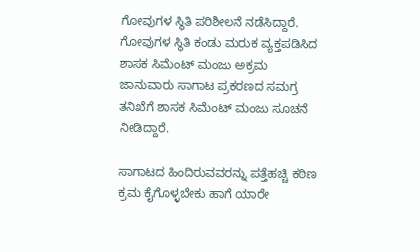ಗೋವುಗಳ ಸ್ಥಿತಿ ಪರಿಶೀಲನೆ ನಡೆಸಿದ್ದಾರೆ. ಗೋವುಗಳ ಸ್ಥಿತಿ ಕಂಡು ಮರುಕ ವ್ಯಕ್ತಪಡಿಸಿದ ಶಾಸಕ ಸಿಮೆಂಟ್ ಮಂಜು ಅಕ್ರಮ ಜಾನುವಾರು ಸಾಗಾಟ ಪ್ರಕರಣದ ಸಮಗ್ರ ತನಿಖೆಗೆ ಶಾಸಕ ಸಿಮೆಂಟ್ ಮಂಜು ಸೂಚನೆ ನೀಡಿದ್ದಾರೆ.

ಸಾಗಾಟದ ಹಿಂದಿರುವವರನ್ನು ಪತ್ತೆಹಚ್ಚಿ ಕಠಿಣ ಕ್ರಮ ಕೈಗೊಳ್ಳಬೇಕು ಹಾಗೆ ಯಾರೇ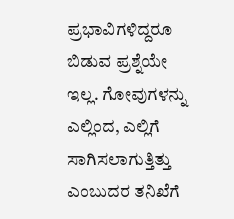ಪ್ರಭಾವಿಗಳಿದ್ದರೂ ಬಿಡುವ ಪ್ರಶ್ನೆಯೇ ಇಲ್ಲ. ಗೋವುಗಳನ್ನು ಎಲ್ಲಿಂದ, ಎಲ್ಲಿಗೆ ಸಾಗಿಸಲಾಗುತ್ತಿತ್ತು ಎಂಬುದರ ತನಿಖೆಗೆ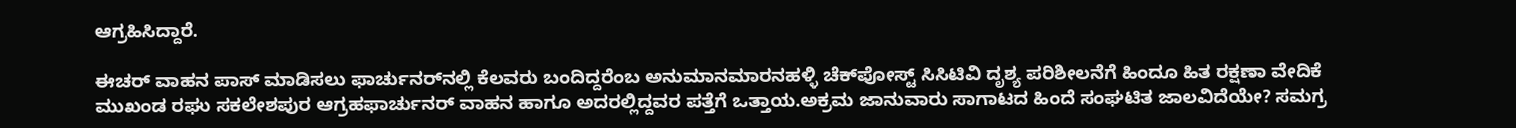ಆಗ್ರಹಿಸಿದ್ದಾರೆ.

ಈಚರ್ ವಾಹನ ಪಾಸ್ ಮಾಡಿಸಲು ಫಾರ್ಚುನರ್‌ನಲ್ಲಿ ಕೆಲವರು ಬಂದಿದ್ದರೆಂಬ ಅನುಮಾನಮಾರನಹಳ್ಳಿ ಚೆಕ್‌ಪೋಸ್ಟ್ ಸಿಸಿಟಿವಿ ದೃಶ್ಯ ಪರಿಶೀಲನೆಗೆ ಹಿಂದೂ ಹಿತ ರಕ್ಷಣಾ ವೇದಿಕೆ ಮುಖಂಡ ರಘು ಸಕಲೇಶಪುರ ಆಗ್ರಹಫಾರ್ಚುನರ್ ವಾಹನ ಹಾಗೂ ಅದರಲ್ಲಿದ್ದವರ ಪತ್ತೆಗೆ ಒತ್ತಾಯ.ಅಕ್ರಮ ಜಾನುವಾರು ಸಾಗಾಟದ ಹಿಂದೆ ಸಂಘಟಿತ ಜಾಲವಿದೆಯೇ? ಸಮಗ್ರ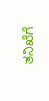ತನಿಖೆಗೆ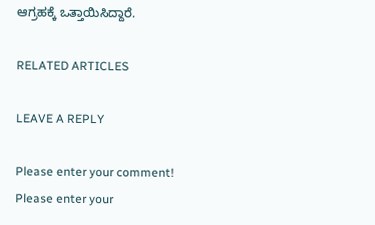ಆಗ್ರಹಕ್ಕೆ ಒತ್ತಾಯಿಸಿದ್ದಾರೆ.

RELATED ARTICLES

LEAVE A REPLY

Please enter your comment!
Please enter your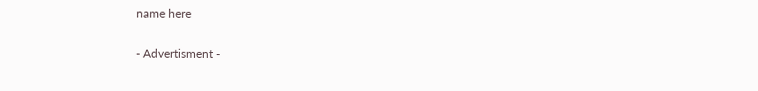name here

- Advertisment -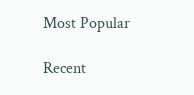Most Popular

Recent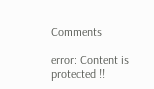Comments

error: Content is protected !!